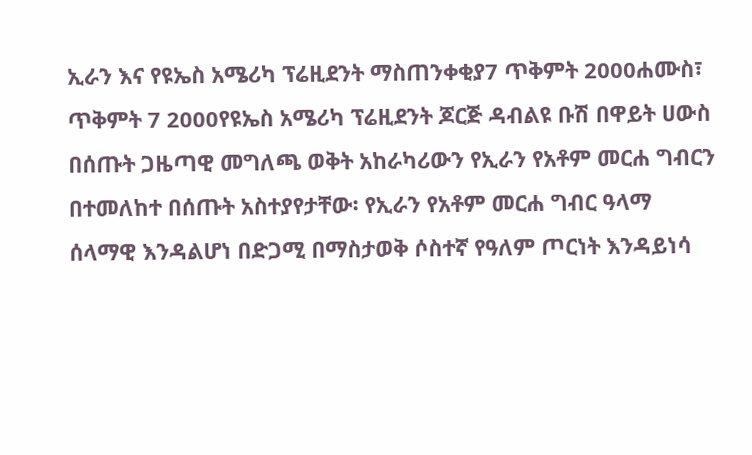ኢራን እና የዩኤስ አሜሪካ ፕሬዚደንት ማስጠንቀቂያ7 ጥቅምት 2000ሐሙስ፣ ጥቅምት 7 2000የዩኤስ አሜሪካ ፕሬዚደንት ጆርጅ ዳብልዩ ቡሽ በዋይት ሀውስ በሰጡት ጋዜጣዊ መግለጫ ወቅት አከራካሪውን የኢራን የአቶም መርሐ ግብርን በተመለከተ በሰጡት አስተያየታቸው፡ የኢራን የአቶም መርሐ ግብር ዓላማ ሰላማዊ እንዳልሆነ በድጋሚ በማስታወቅ ሶስተኛ የዓለም ጦርነት እንዳይነሳ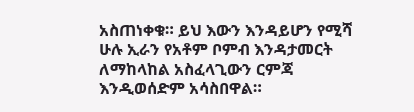አስጠነቀቁ። ይህ እውን እንዳይሆን የሚሻ ሁሉ ኢራን የአቶም ቦምብ እንዳታመርት ለማከላከል አስፈላጊውን ርምጃ እንዲወሰድም አሳስበዋል።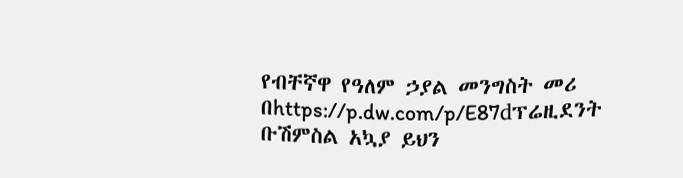የብቸኛዋ የዓለም ኃያል መንግስት መሪ በhttps://p.dw.com/p/E87dፕሬዚደንት ቡሽምስል አኳያ ይህን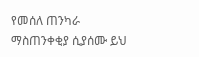የመሰለ ጠንካራ ማስጠንቀቂያ ሲያሰሙ ይህ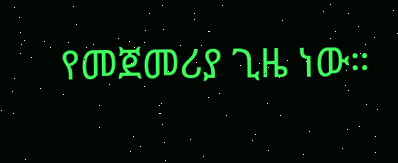የመጀመሪያ ጊዜ ነው።